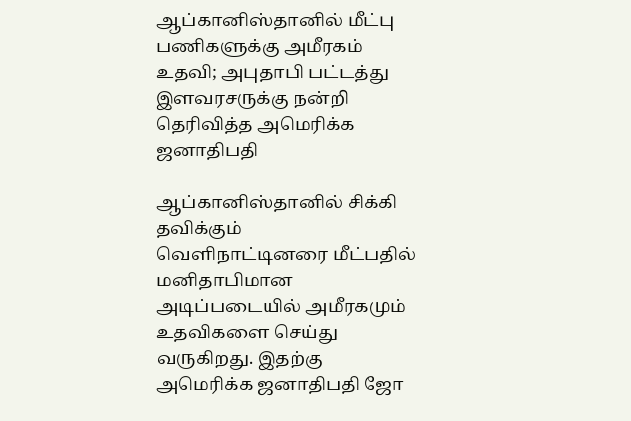ஆப்கானிஸ்தானில் மீட்பு பணிகளுக்கு அமீரகம் உதவி; அபுதாபி பட்டத்து இளவரசருக்கு நன்றி தெரிவித்த அமெரிக்க ஜனாதிபதி

ஆப்கானிஸ்தானில் சிக்கி தவிக்கும் வெளிநாட்டினரை மீட்பதில் மனிதாபிமான அடிப்படையில் அமீரகமும் உதவிகளை செய்து வருகிறது. இதற்கு அமெரிக்க ஜனாதிபதி ஜோ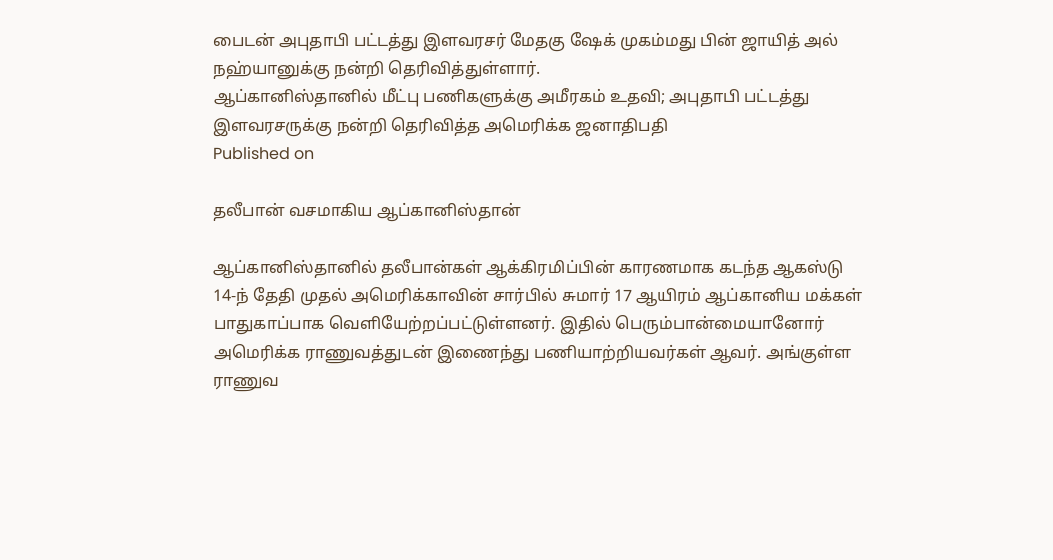பைடன் அபுதாபி பட்டத்து இளவரசர் மேதகு ஷேக் முகம்மது பின் ஜாயித் அல் நஹ்யானுக்கு நன்றி தெரிவித்துள்ளார்.
ஆப்கானிஸ்தானில் மீட்பு பணிகளுக்கு அமீரகம் உதவி; அபுதாபி பட்டத்து இளவரசருக்கு நன்றி தெரிவித்த அமெரிக்க ஜனாதிபதி
Published on

தலீபான் வசமாகிய ஆப்கானிஸ்தான்

ஆப்கானிஸ்தானில் தலீபான்கள் ஆக்கிரமிப்பின் காரணமாக கடந்த ஆகஸ்டு 14-ந் தேதி முதல் அமெரிக்காவின் சார்பில் சுமார் 17 ஆயிரம் ஆப்கானிய மக்கள் பாதுகாப்பாக வெளியேற்றப்பட்டுள்ளனர். இதில் பெரும்பான்மையானோர் அமெரிக்க ராணுவத்துடன் இணைந்து பணியாற்றியவர்கள் ஆவர். அங்குள்ள ராணுவ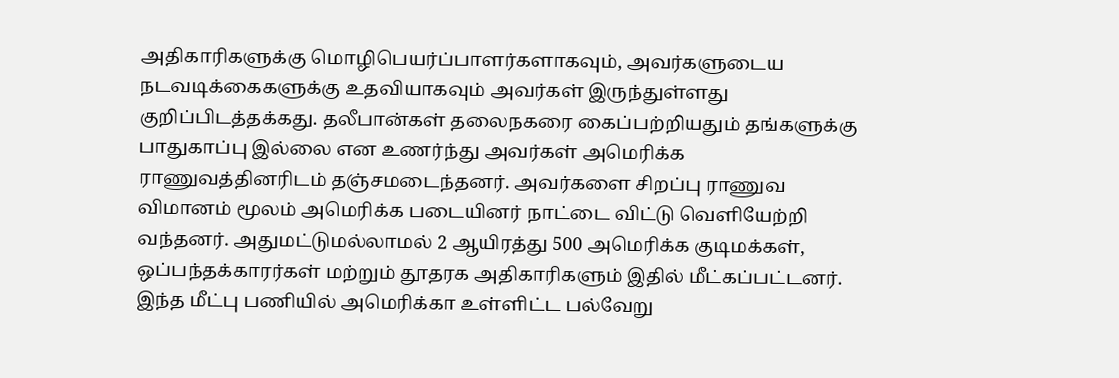அதிகாரிகளுக்கு மொழிபெயர்ப்பாளர்களாகவும், அவர்களுடைய நடவடிக்கைகளுக்கு உதவியாகவும் அவர்கள் இருந்துள்ளது குறிப்பிடத்தக்கது. தலீபான்கள் தலைநகரை கைப்பற்றியதும் தங்களுக்கு பாதுகாப்பு இல்லை என உணர்ந்து அவர்கள் அமெரிக்க ராணுவத்தினரிடம் தஞ்சமடைந்தனர். அவர்களை சிறப்பு ராணுவ விமானம் மூலம் அமெரிக்க படையினர் நாட்டை விட்டு வெளியேற்றி வந்தனர். அதுமட்டுமல்லாமல் 2 ஆயிரத்து 500 அமெரிக்க குடிமக்கள், ஒப்பந்தக்காரர்கள் மற்றும் தூதரக அதிகாரிகளும் இதில் மீட்கப்பட்டனர். இந்த மீட்பு பணியில் அமெரிக்கா உள்ளிட்ட பல்வேறு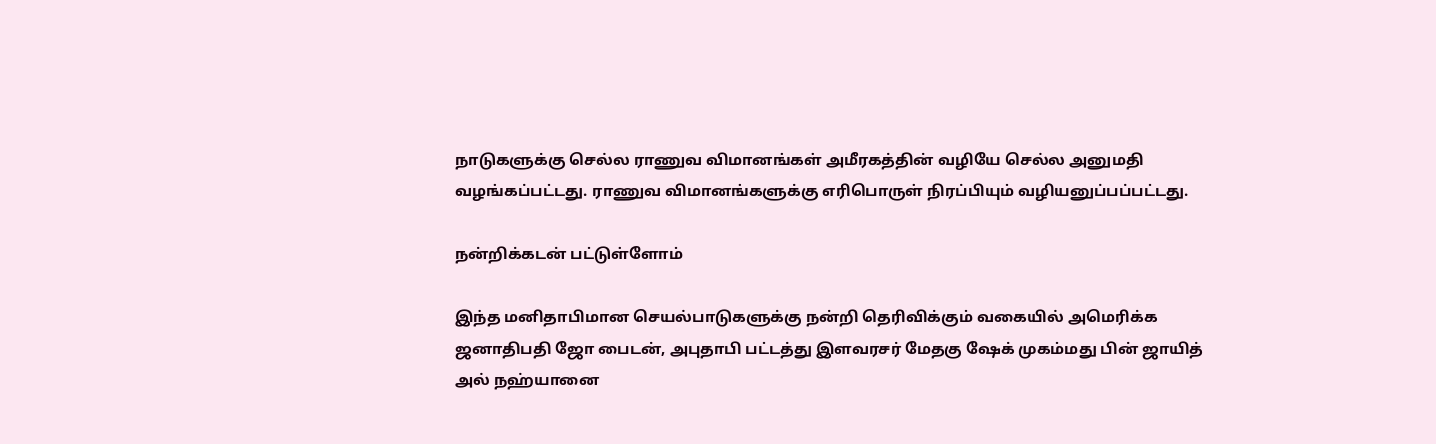நாடுகளுக்கு செல்ல ராணுவ விமானங்கள் அமீரகத்தின் வழியே செல்ல அனுமதி வழங்கப்பட்டது. ராணுவ விமானங்களுக்கு எரிபொருள் நிரப்பியும் வழியனுப்பப்பட்டது.

நன்றிக்கடன் பட்டுள்ளோம்

இந்த மனிதாபிமான செயல்பாடுகளுக்கு நன்றி தெரிவிக்கும் வகையில் அமெரிக்க ஜனாதிபதி ஜோ பைடன், அபுதாபி பட்டத்து இளவரசர் மேதகு ஷேக் முகம்மது பின் ஜாயித் அல் நஹ்யானை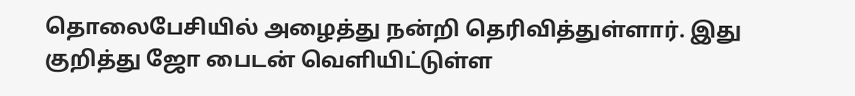தொலைபேசியில் அழைத்து நன்றி தெரிவித்துள்ளார். இது குறித்து ஜோ பைடன் வெளியிட்டுள்ள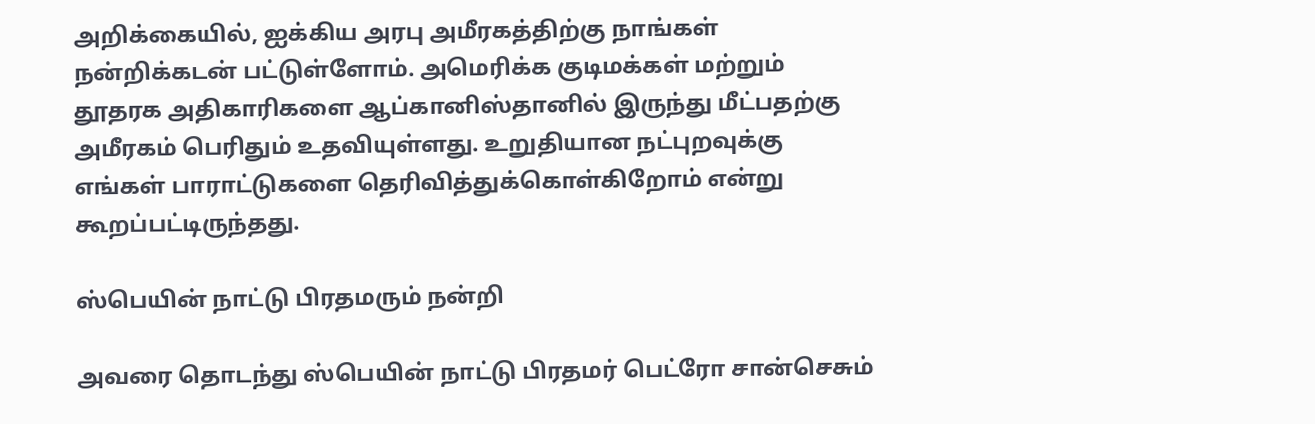அறிக்கையில், ஐக்கிய அரபு அமீரகத்திற்கு நாங்கள் நன்றிக்கடன் பட்டுள்ளோம். அமெரிக்க குடிமக்கள் மற்றும் தூதரக அதிகாரிகளை ஆப்கானிஸ்தானில் இருந்து மீட்பதற்கு அமீரகம் பெரிதும் உதவியுள்ளது. உறுதியான நட்புறவுக்கு எங்கள் பாராட்டுகளை தெரிவித்துக்கொள்கிறோம் என்று கூறப்பட்டிருந்தது.

ஸ்பெயின் நாட்டு பிரதமரும் நன்றி

அவரை தொடந்து ஸ்பெயின் நாட்டு பிரதமர் பெட்ரோ சான்செசும்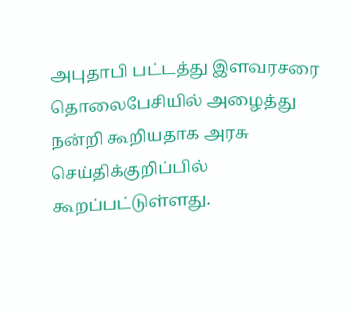அபுதாபி பட்டத்து இளவரசரை தொலைபேசியில் அழைத்து நன்றி கூறியதாக அரசு செய்திக்குறிப்பில் கூறப்பட்டுள்ளது.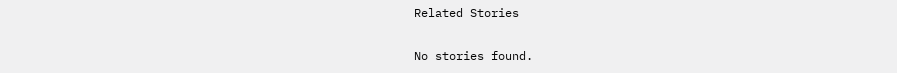Related Stories

No stories found.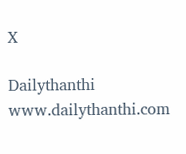X

Dailythanthi
www.dailythanthi.com